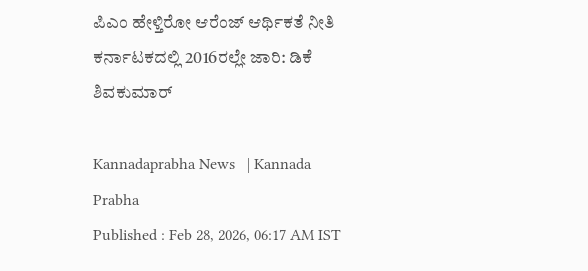ಪಿಎಂ ಹೇಳ್ತಿರೋ ಆರೆಂಜ್‌ ಆರ್ಥಿಕತೆ ನೀತಿ ಕರ್ನಾಟಕದಲ್ಲಿ 2016ರಲ್ಲೇ ಜಾರಿ: ಡಿಕೆ ಶಿವಕುಮಾರ್

Kannadaprabha News   | Kannada Prabha
Published : Feb 28, 2026, 06:17 AM IST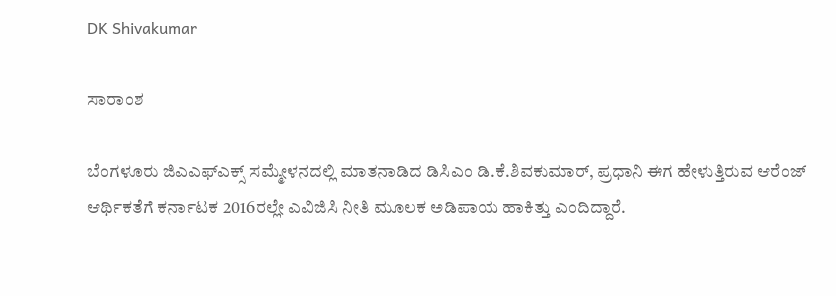DK Shivakumar

ಸಾರಾಂಶ

ಬೆಂಗಳೂರು ಜಿಎಎಫ್‌ಎಕ್ಸ್‌ ಸಮ್ಮೇಳನದಲ್ಲಿ ಮಾತನಾಡಿದ ಡಿಸಿಎಂ ಡಿ.ಕೆ.ಶಿವಕುಮಾರ್, ಪ್ರಧಾನಿ ಈಗ ಹೇಳುತ್ತಿರುವ ಆರೆಂಜ್ ಆರ್ಥಿಕತೆಗೆ ಕರ್ನಾಟಕ 2016ರಲ್ಲೇ ಎವಿಜಿಸಿ ನೀತಿ ಮೂಲಕ ಅಡಿಪಾಯ ಹಾಕಿತ್ತು ಎಂದಿದ್ದಾರೆ.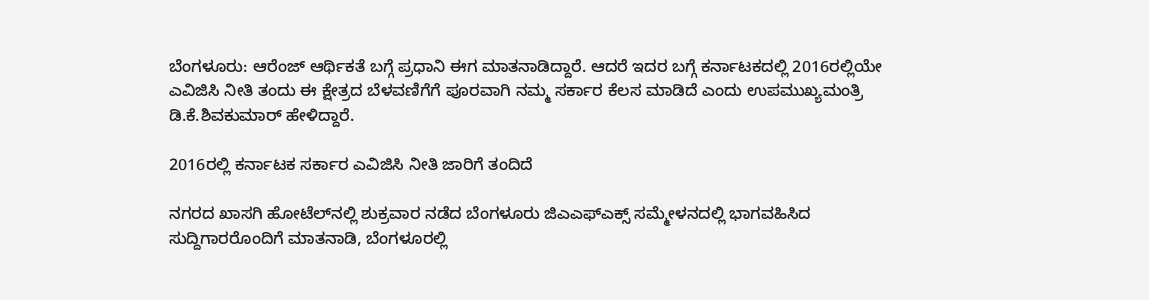ಬೆಂಗಳೂರು: ಆರೆಂಜ್ ಆರ್ಥಿಕತೆ ಬಗ್ಗೆ ಪ್ರಧಾನಿ ಈಗ ಮಾತನಾಡಿದ್ದಾರೆ‌‌. ಆದರೆ ಇದರ ಬಗ್ಗೆ ಕರ್ನಾಟಕದಲ್ಲಿ 2016ರಲ್ಲಿಯೇ ಎವಿಜಿಸಿ ನೀತಿ ತಂದು ಈ ಕ್ಷೇತ್ರದ ಬೆಳವಣಿಗೆಗೆ ಪೂರವಾಗಿ ನಮ್ಮ ಸರ್ಕಾರ ಕೆಲಸ ಮಾಡಿದೆ ಎಂದು ಉಪಮುಖ್ಯಮಂತ್ರಿ ಡಿ.ಕೆ.ಶಿವಕುಮಾರ್‌ ಹೇಳಿದ್ದಾರೆ.

2016ರಲ್ಲಿ ಕರ್ನಾಟಕ ಸರ್ಕಾರ ಎವಿಜಿಸಿ ನೀತಿ ಜಾರಿಗೆ ತಂದಿದೆ

ನಗರದ ಖಾಸಗಿ ಹೋಟೆಲ್‌ನಲ್ಲಿ ಶುಕ್ರವಾರ ನಡೆದ ಬೆಂಗಳೂರು ಜಿಎಎಫ್‌ಎಕ್ಸ್‌ ಸಮ್ಮೇಳನದಲ್ಲಿ ಭಾಗವಹಿಸಿದ ಸುದ್ದಿಗಾರರೊಂದಿಗೆ ಮಾತನಾಡಿ, ಬೆಂಗಳೂರಲ್ಲಿ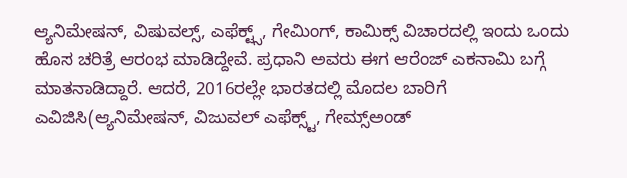ಆ್ಯನಿಮೇಷನ್‌, ವಿಷುವಲ್ಸ್‌, ಎಫೆಕ್ಟ್ಸ್‌, ಗೇಮಿಂಗ್‌, ಕಾಮಿಕ್ಸ್‌ ವಿಚಾರದಲ್ಲಿ ಇಂದು ಒಂದು ಹೊಸ ಚರಿತ್ರೆ ಆರಂಭ ಮಾಡಿದ್ದೇವೆ. ಪ್ರಧಾನಿ ಅವರು ಈಗ ಆರೆಂಜ್‌ ಎಕನಾಮಿ ಬಗ್ಗೆ ಮಾತನಾಡಿದ್ದಾರೆ. ಆದರೆ, 2016ರಲ್ಲೇ ಭಾರತದಲ್ಲಿ ಮೊದಲ ಬಾರಿಗೆ ಎವಿಜಿಸಿ(ಆ್ಯನಿಮೇಷನ್‌, ವಿಜುವಲ್‌ ಎಫೆಕ್ಸ್ಟ್‌, ಗೇಮ್ಸ್‌ಅಂಡ್‌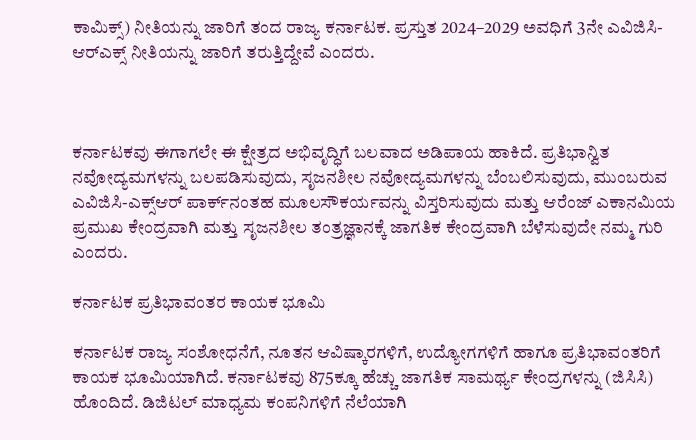ಕಾಮಿಕ್ಸ್‌) ನೀತಿಯನ್ನು ಜಾರಿಗೆ ತಂದ ರಾಜ್ಯ ಕರ್ನಾಟಕ. ಪ್ರಸ್ತುತ 2024–2029 ಅವಧಿಗೆ 3ನೇ ಎವಿಜಿಸಿ-ಆರ್‌ಎಕ್ಸ್‌ ನೀತಿಯನ್ನು ಜಾರಿಗೆ ತರುತ್ತಿದ್ದೇವೆ ಎಂದರು.



ಕರ್ನಾಟಕವು ಈಗಾಗಲೇ ಈ ಕ್ಷೇತ್ರದ ಅಭಿವೃದ್ಧಿಗೆ ಬಲವಾದ ಅಡಿಪಾಯ ಹಾಕಿದೆ. ಪ್ರತಿಭಾನ್ವಿತ ನವೋದ್ಯಮಗಳನ್ನು ಬಲಪಡಿಸುವುದು, ಸೃಜನಶೀಲ ನವೋದ್ಯಮಗಳನ್ನು ಬೆಂಬಲಿಸುವುದು, ಮುಂಬರುವ ಎವಿಜಿಸಿ-ಎಕ್ಸ್‌ಆರ್‌ ಪಾರ್ಕ್‌ನಂತಹ ಮೂಲಸೌಕರ್ಯವನ್ನು ವಿಸ್ತರಿಸುವುದು ಮತ್ತು ಆರೆಂಜ್ ಎಕಾನಮಿಯ ಪ್ರಮುಖ ಕೇಂದ್ರವಾಗಿ ಮತ್ತು ಸೃಜನಶೀಲ ತಂತ್ರಜ್ಞಾನಕ್ಕೆ ಜಾಗತಿಕ ಕೇಂದ್ರವಾಗಿ ಬೆಳೆಸುವುದೇ ನಮ್ಮ ಗುರಿ ಎಂದರು.

ಕರ್ನಾಟಕ ಪ್ರತಿಭಾವಂತರ ಕಾಯಕ ಭೂಮಿ

ಕರ್ನಾಟಕ ರಾಜ್ಯ ಸಂಶೋಧನೆಗೆ, ನೂತನ ಆವಿಷ್ಕಾರಗಳಿಗೆ, ಉದ್ಯೋಗಗಳಿಗೆ ಹಾಗೂ ಪ್ರತಿಭಾವಂತರಿಗೆ ಕಾಯಕ ಭೂಮಿಯಾಗಿದೆ. ಕರ್ನಾಟಕವು 875ಕ್ಕೂ ಹೆಚ್ಚು ಜಾಗತಿಕ ಸಾಮರ್ಥ್ಯ ಕೇಂದ್ರಗಳನ್ನು (ಜಿಸಿಸಿ) ಹೊಂದಿದೆ. ಡಿಜಿಟಲ್ ಮಾಧ್ಯಮ ಕಂಪನಿಗಳಿಗೆ ನೆಲೆಯಾಗಿ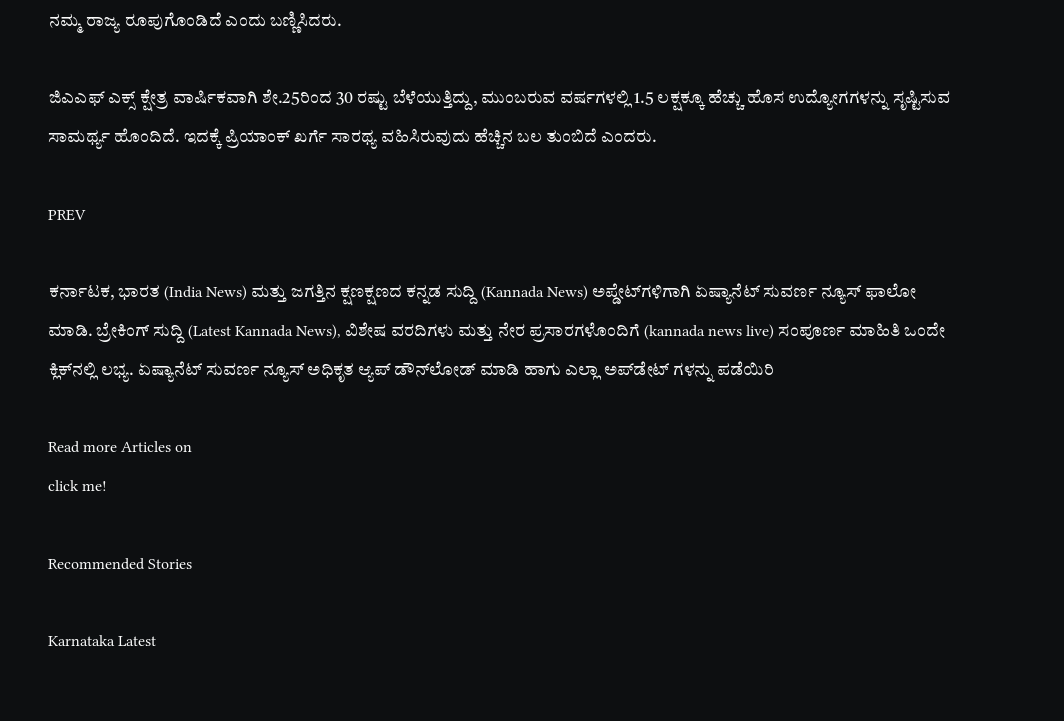ನಮ್ಮ ರಾಜ್ಯ ರೂಪುಗೊಂಡಿದೆ ಎಂದು ಬಣ್ಣಿಸಿದರು.

ಜಿಎಎಫ್ ಎಕ್ಸ್ ಕ್ಷೇತ್ರ ವಾರ್ಷಿಕವಾಗಿ ಶೇ.25ರಿಂದ 30 ರಷ್ಟು ಬೆಳೆಯುತ್ತಿದ್ದು, ಮುಂಬರುವ ವರ್ಷಗಳಲ್ಲಿ 1.5 ಲಕ್ಷಕ್ಕೂ ಹೆಚ್ಚು ಹೊಸ ಉದ್ಯೋಗಗಳನ್ನು ಸೃಷ್ಟಿಸುವ ಸಾಮರ್ಥ್ಯ ಹೊಂದಿದೆ. ಇದಕ್ಕೆ ಪ್ರಿಯಾಂಕ್ ಖರ್ಗೆ ಸಾರಥ್ಯ ವಹಿಸಿರುವುದು ಹೆಚ್ಚಿನ ಬಲ ತುಂಬಿದೆ ಎಂದರು.

PREV

ಕರ್ನಾಟಕ, ಭಾರತ (India News) ಮತ್ತು ಜಗತ್ತಿನ ಕ್ಷಣಕ್ಷಣದ ಕನ್ನಡ ಸುದ್ದಿ (Kannada News) ಅಪ್ಡೇಟ್‌ಗಳಿಗಾಗಿ ಏಷ್ಯಾನೆಟ್ ಸುವರ್ಣ ನ್ಯೂಸ್‌ ಫಾಲೋ ಮಾಡಿ. ಬ್ರೇಕಿಂಗ್ ಸುದ್ದಿ (Latest Kannada News), ವಿಶೇಷ ವರದಿಗಳು ಮತ್ತು ನೇರ ಪ್ರಸಾರಗಳೊಂದಿಗೆ (kannada news live) ಸಂಪೂರ್ಣ ಮಾಹಿತಿ ಒಂದೇ ಕ್ಲಿಕ್‌ನಲ್ಲಿ ಲಭ್ಯ. ಏಷ್ಯಾನೆಟ್ ಸುವರ್ಣ ನ್ಯೂಸ್ ಅಧಿಕೃತ ಆ್ಯಪ್ ಡೌನ್‌ಲೋಡ್ ಮಾಡಿ ಹಾಗು ಎಲ್ಲಾ ಅಪ್‌ಡೇಟ್ ಗಳನ್ನು ಪಡೆಯಿರಿ

Read more Articles on
click me!

Recommended Stories

Karnataka Latest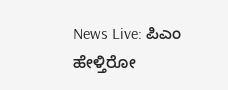News Live: ಪಿಎಂ ಹೇಳ್ತಿರೋ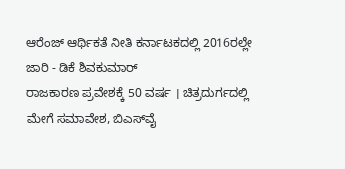ಆರೆಂಜ್‌ ಆರ್ಥಿಕತೆ ನೀತಿ ಕರ್ನಾಟಕದಲ್ಲಿ 2016ರಲ್ಲೇ ಜಾರಿ - ಡಿಕೆ ಶಿವಕುಮಾರ್
ರಾಜಕಾರಣ ಪ್ರವೇಶಕ್ಕೆ 50 ವರ್ಷ । ಚಿತ್ರದುರ್ಗದಲ್ಲಿ ಮೇಗೆ ಸಮಾವೇಶ, ಬಿಎಸ್‌ವೈ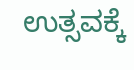ಉತ್ಸವಕ್ಕೆ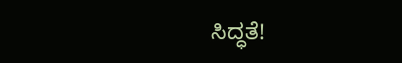ಸಿದ್ಧತೆ!